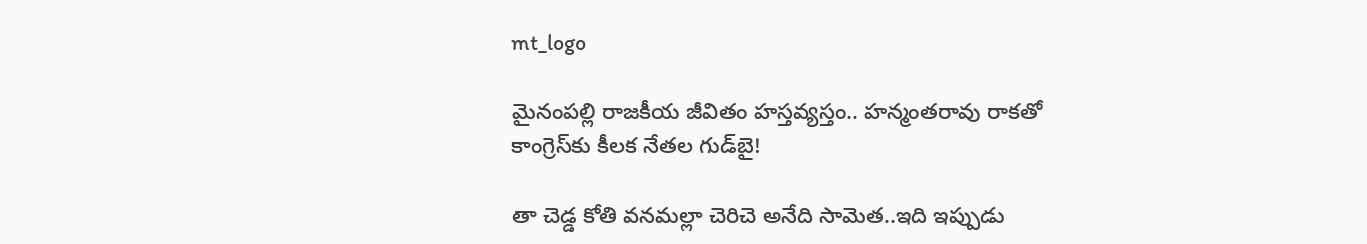mt_logo

మైనంప‌ల్లి రాజకీయ జీవితం హ‌స్త‌వ్య‌స్తం.. హ‌న్మంత‌రావు రాక‌తో కాంగ్రెస్‌కు కీల‌క నేతల గుడ్‌బై!

తా చెడ్డ కోతి వ‌న‌మ‌ల్లా చెరిచె అనేది సామెత‌..ఇది ఇప్పుడు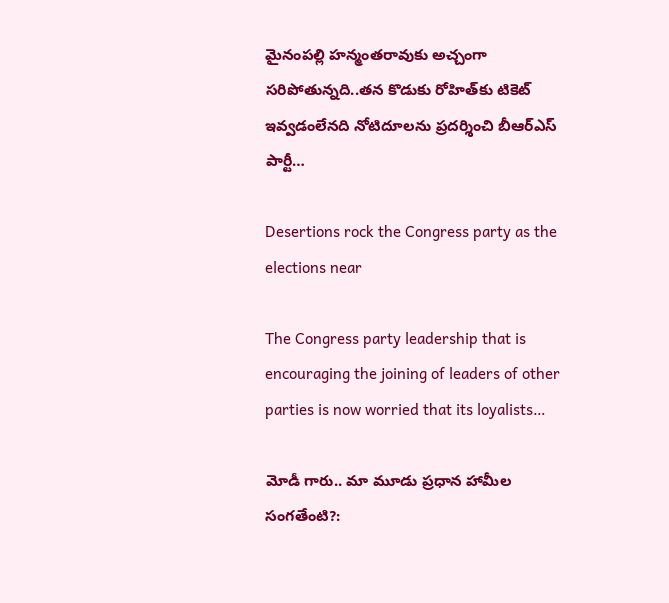మైనంప‌ల్లి హ‌న్మంత‌రావుకు అచ్చంగా స‌రిపోతున్న‌ది..త‌న కొడుకు రోహిత్‌కు టికెట్ ఇవ్వ‌డంలేన‌ది నోటిదూల‌ను ప్ర‌ద‌ర్శించి బీఆర్ఎస్ పార్టీ…

Desertions rock the Congress party as the elections near

The Congress party leadership that is encouraging the joining of leaders of other parties is now worried that its loyalists…

మోడీ గారు.. మా మూడు ప్రధాన హామీల సంగతేంటి?: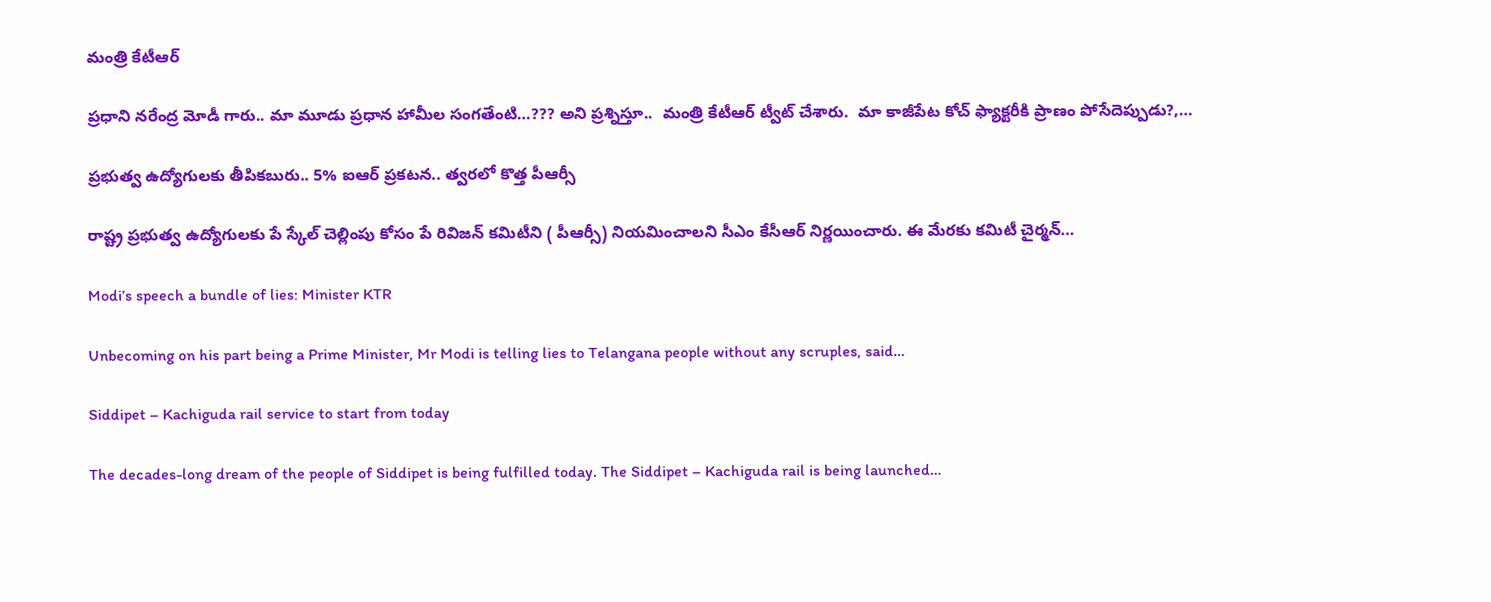మంత్రి కేటీఆర్

ప్రధాని నరేంద్ర మోడీ గారు.. మా మూడు ప్రధాన హామీల సంగతేంటి…??? అని ప్రశ్నిస్తూ..  మంత్రి కేటీఆర్ ట్వీట్ చేశారు.  మా కాజీపేట కోచ్ ఫ్యాక్టరీకి ప్రాణం పోసేదెప్పుడు?,…

ప్రభుత్వ ఉద్యోగులకు తీపికబురు.. 5% ఐఆర్ ప్రకటన.. త్వరలో కొత్త పీఆర్సీ

రాష్ట్ర ప్రభుత్వ ఉద్యోగులకు పే స్కేల్ చెల్లింపు కోసం పే రివిజన్ కమిటీని ( పీఆర్సీ) నియమించాలని సీఎం కేసీఆర్ నిర్ణయించారు. ఈ మేరకు కమిటీ చైర్మన్…

Modi’s speech a bundle of lies: Minister KTR

Unbecoming on his part being a Prime Minister, Mr Modi is telling lies to Telangana people without any scruples, said…

Siddipet – Kachiguda rail service to start from today

The decades-long dream of the people of Siddipet is being fulfilled today. The Siddipet – Kachiguda rail is being launched…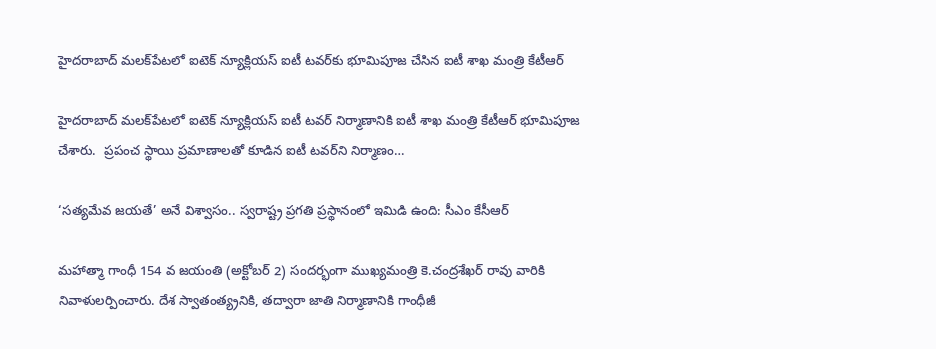హైదరాబాద్‌ మలక్‌పేటలో ఐటెక్‌ న్యూక్లియస్‌ ఐటీ టవర్‌కు భూమిపూజ చేసిన ఐటీ శాఖ మంత్రి కేటీఆర్‌

హైదరాబాద్‌ మలక్‌పేటలో ఐటెక్‌ న్యూక్లియస్‌ ఐటీ టవర్‌ నిర్మాణానికి ఐటీ శాఖ మంత్రి కేటీఆర్‌ భూమిపూజ చేశారు.  ప్రపంచ స్థాయి ప్రమాణాలతో కూడిన ఐటీ టవర్‌ని నిర్మాణం…

‘సత్యమేవ జయతే’ అనే విశ్వాసం.. స్వరాష్ట్ర ప్రగతి ప్రస్థానంలో ఇమిడి ఉంది: సీఎం కేసీఆర్

మహాత్మా గాంధీ 154 వ జయంతి (అక్టోబర్ 2) సందర్భంగా ముఖ్యమంత్రి కె.చంద్రశేఖర్ రావు వారికి నివాళులర్పించారు. దేశ స్వాతంత్య్రనికి, తద్వారా జాతి నిర్మాణానికి గాంధీజీ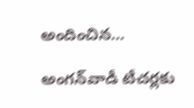అందించిన…

అంగన్‌వాడీ టీచర్లకు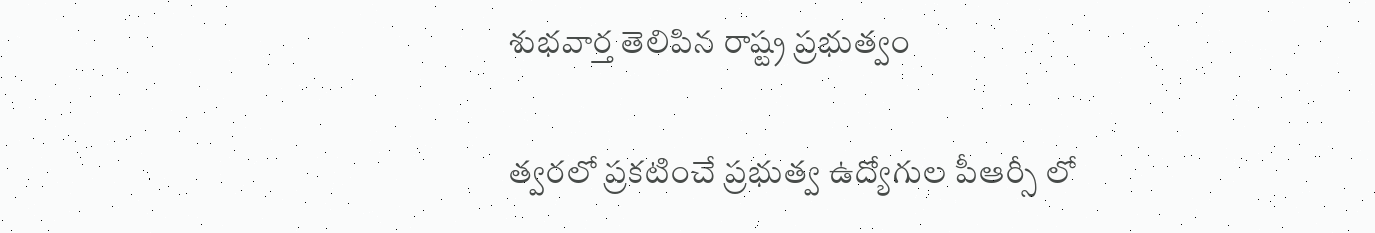శుభవార్త తెలిపిన రాష్ట్ర ప్రభుత్వం

త్వరలో ప్రకటించే ప్రభుత్వ ఉద్యోగుల పీఆర్సీ లో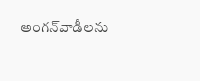అంగన్‌వాడీలను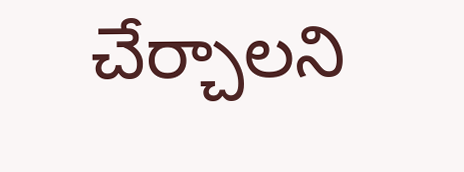చేర్చాలని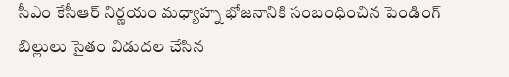సీఎం కేసీఆర్ నిర్ణయం మధ్యాహ్న భోజనానికి సంబంధించిన పెండింగ్ బిల్లులు సైతం విడుదల చేసిన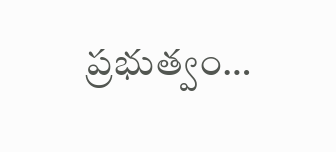ప్రభుత్వం…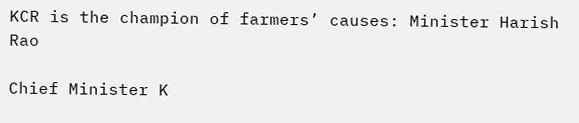KCR is the champion of farmers’ causes: Minister Harish Rao

Chief Minister K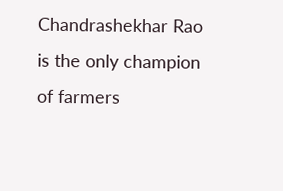Chandrashekhar Rao is the only champion of farmers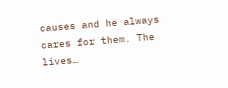causes and he always cares for them. The lives…